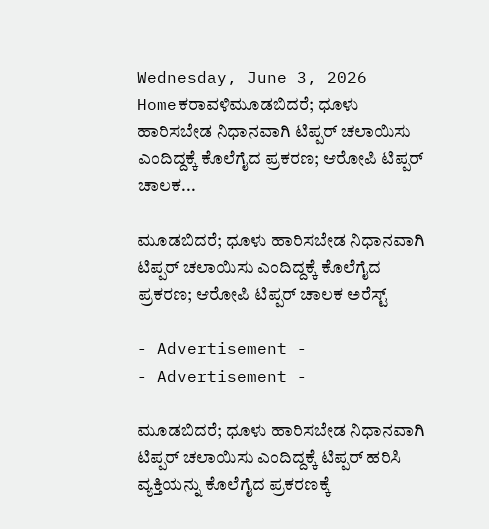Wednesday, June 3, 2026
Homeಕರಾವಳಿಮೂಡಬಿದರೆ; ಧೂಳು ಹಾರಿಸಬೇಡ ನಿಧಾನವಾಗಿ ಟಿಪ್ಪರ್ ಚಲಾಯಿಸು ಎಂದಿದ್ದಕ್ಕೆ ಕೊಲೆಗೈದ ಪ್ರಕರಣ; ಆರೋಪಿ ಟಿಪ್ಪರ್ ಚಾಲಕ...

ಮೂಡಬಿದರೆ; ಧೂಳು ಹಾರಿಸಬೇಡ ನಿಧಾನವಾಗಿ ಟಿಪ್ಪರ್ ಚಲಾಯಿಸು ಎಂದಿದ್ದಕ್ಕೆ ಕೊಲೆಗೈದ ಪ್ರಕರಣ; ಆರೋಪಿ ಟಿಪ್ಪರ್ ಚಾಲಕ ಅರೆಸ್ಟ್

- Advertisement -
- Advertisement -

ಮೂಡಬಿದರೆ; ಧೂಳು ಹಾರಿಸಬೇಡ ನಿಧಾನವಾಗಿ ಟಿಪ್ಪರ್ ಚಲಾಯಿಸು ಎಂದಿದ್ದಕ್ಕೆ ಟಿಪ್ಪರ್ ಹರಿಸಿ ವ್ಯಕ್ತಿಯನ್ನು ಕೊಲೆಗೈದ ಪ್ರಕರಣಕ್ಕೆ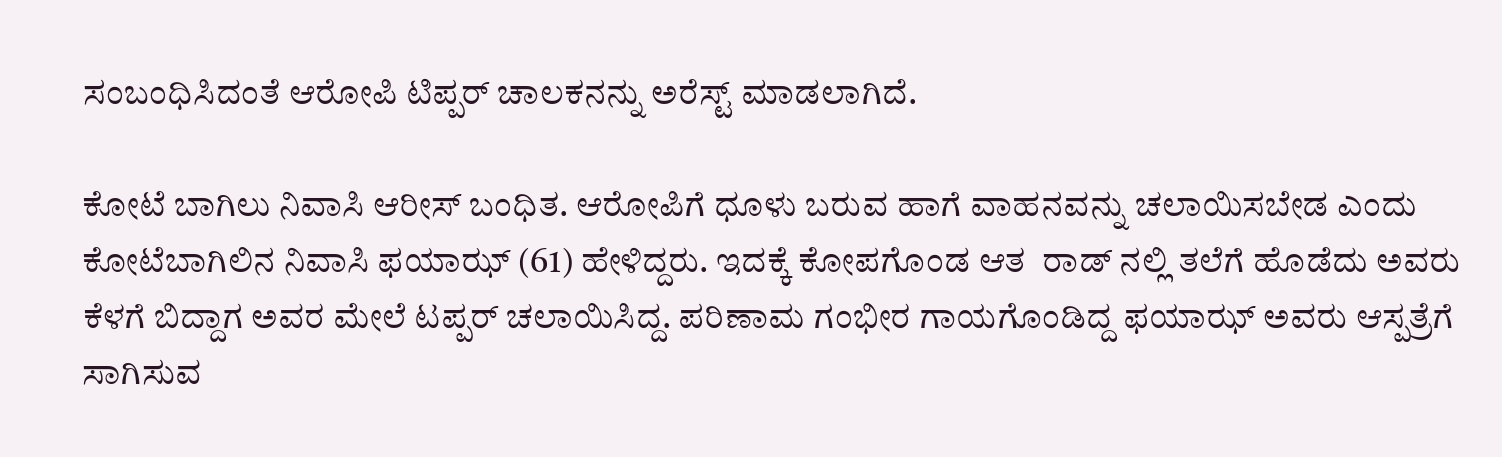ಸಂಬಂಧಿಸಿದಂತೆ ಆರೋಪಿ ಟಿಪ್ಪರ್ ಚಾಲಕನನ್ನು ಅರೆಸ್ಟ್ ಮಾಡಲಾಗಿದೆ.

ಕೋಟೆ ಬಾಗಿಲು ನಿವಾಸಿ ಆರೀಸ್‌ ಬಂಧಿತ. ಆರೋಪಿಗೆ ಧೂಳು ಬರುವ ಹಾಗೆ ವಾಹನವನ್ನು ಚಲಾಯಿಸಬೇಡ ಎಂದು  ಕೋಟೆಬಾಗಿಲಿನ ನಿವಾಸಿ ಫಯಾಝ್ (61) ಹೇಳಿದ್ದರು. ಇದಕ್ಕೆ ಕೋಪಗೊಂಡ ಆತ  ರಾಡ್ ನಲ್ಲಿ ತಲೆಗೆ ಹೊಡೆದು ಅವರು ಕೆಳಗೆ ಬಿದ್ದಾಗ ಅವರ ಮೇಲೆ ಟಪ್ಪರ್‌ ಚಲಾಯಿಸಿದ್ದ. ಪರಿಣಾಮ ಗಂಭೀರ ಗಾಯಗೊಂಡಿದ್ದ ಫಯಾಝ್ ಅವರು ಆಸ್ಪತ್ರೆಗೆ ಸಾಗಿಸುವ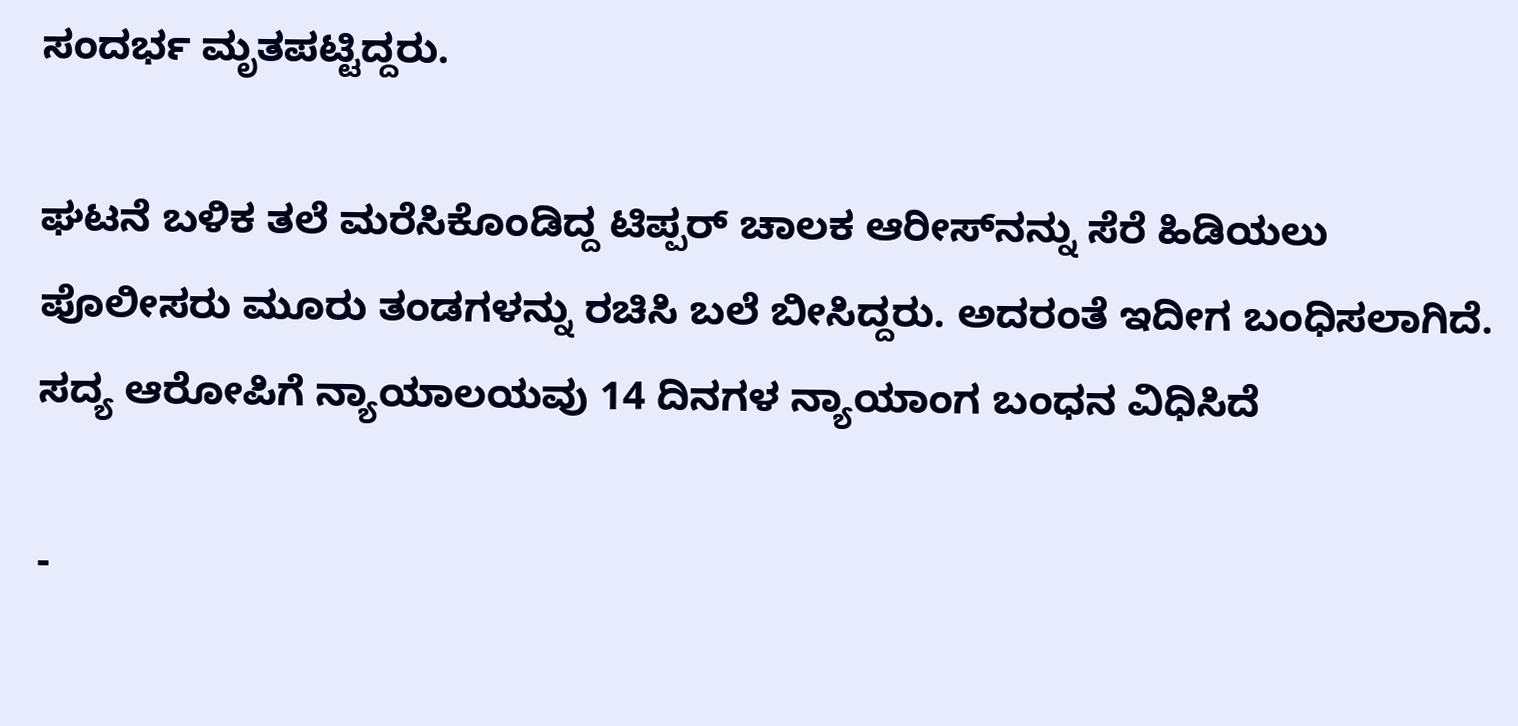ಸಂದರ್ಭ ಮೃತಪಟ್ಟಿದ್ದರು.

ಘಟನೆ ಬಳಿಕ ತಲೆ ಮರೆಸಿಕೊಂಡಿದ್ದ ಟಿಪ್ಪರ್‌ ಚಾಲಕ ಆರೀಸ್‌ನನ್ನು ಸೆರೆ ಹಿಡಿಯಲು ಪೊಲೀಸರು ಮೂರು ತಂಡಗಳನ್ನು ರಚಿಸಿ ಬಲೆ ಬೀಸಿದ್ದರು. ಅದರಂತೆ ಇದೀಗ ಬಂಧಿಸಲಾಗಿದೆ. ಸದ್ಯ ಆರೋಪಿಗೆ ನ್ಯಾಯಾಲಯವು 14 ದಿನಗಳ ನ್ಯಾಯಾಂಗ ಬಂಧನ ವಿಧಿಸಿದೆ

-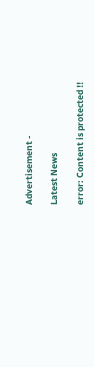Advertisement -

Latest News

error: Content is protected !!